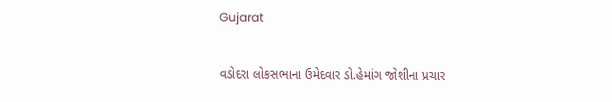Gujarat

વડોદરા લોકસભાના ઉમેદવાર ડો.હેમાંગ જોશીના પ્રચાર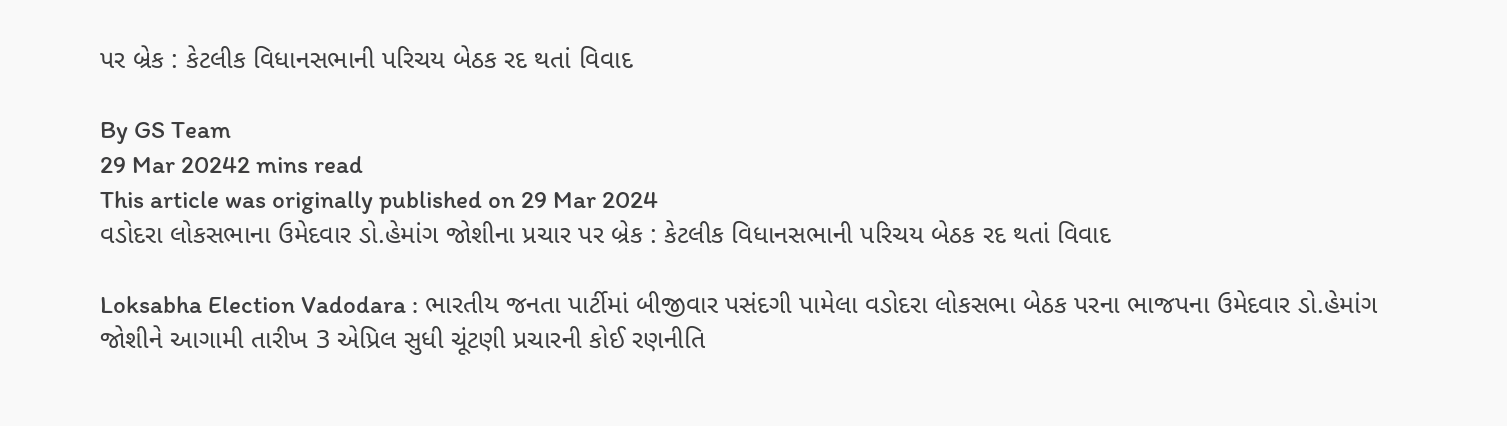પર બ્રેક : કેટલીક વિધાનસભાની પરિચય બેઠક રદ થતાં વિવાદ

By GS Team
29 Mar 20242 mins read
This article was originally published on 29 Mar 2024
વડોદરા લોકસભાના ઉમેદવાર ડો.હેમાંગ જોશીના પ્રચાર પર બ્રેક : કેટલીક વિધાનસભાની પરિચય બેઠક રદ થતાં વિવાદ

Loksabha Election Vadodara : ભારતીય જનતા પાર્ટીમાં બીજીવાર પસંદગી પામેલા વડોદરા લોકસભા બેઠક પરના ભાજપના ઉમેદવાર ડો.હેમાંગ જોશીને આગામી તારીખ 3 એપ્રિલ સુધી ચૂંટણી પ્રચારની કોઈ રણનીતિ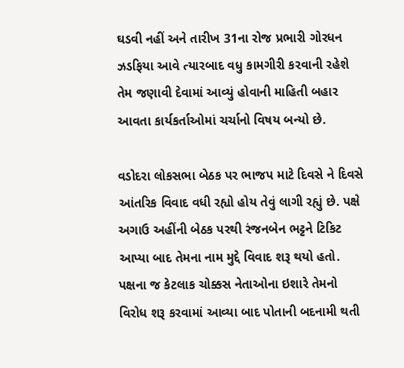ઘડવી નહીં અને તારીખ 31ના રોજ પ્રભારી ગોરધન ઝડફિયા આવે ત્યારબાદ વધુ કામગીરી કરવાની રહેશે તેમ જણાવી દેવામાં આવ્યું હોવાની માહિતી બહાર આવતા કાર્યકર્તાઓમાં ચર્ચાનો વિષય બન્યો છે.

વડોદરા લોકસભા બેઠક પર ભાજપ માટે દિવસે ને દિવસે આંતરિક વિવાદ વધી રહ્યો હોય તેવું લાગી રહ્યું છે. પક્ષે અગાઉ અહીંની બેઠક પરથી રંજનબેન ભટ્ટને ટિકિટ આપ્યા બાદ તેમના નામ મુદ્દે વિવાદ શરૂ થયો હતો. પક્ષના જ કેટલાક ચોક્કસ નેતાઓના ઇશારે તેમનો વિરોધ શરૂ કરવામાં આવ્યા બાદ પોતાની બદનામી થતી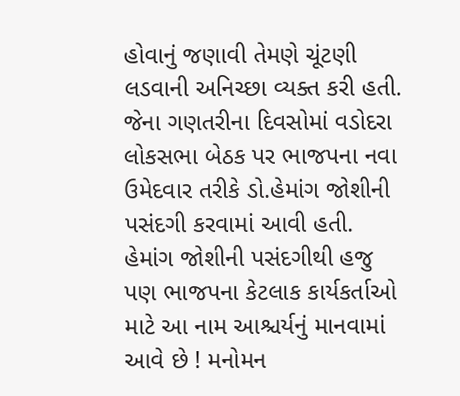હોવાનું જણાવી તેમણે ચૂંટણી લડવાની અનિચ્છા વ્યક્ત કરી હતી. જેના ગણતરીના દિવસોમાં વડોદરા લોકસભા બેઠક પર ભાજપના નવા ઉમેદવાર તરીકે ડો.હેમાંગ જોશીની પસંદગી કરવામાં આવી હતી. હેમાંગ જોશીની પસંદગીથી હજુ પણ ભાજપના કેટલાક કાર્યકર્તાઓ માટે આ નામ આશ્ચર્યનું માનવામાં આવે છે ! મનોમન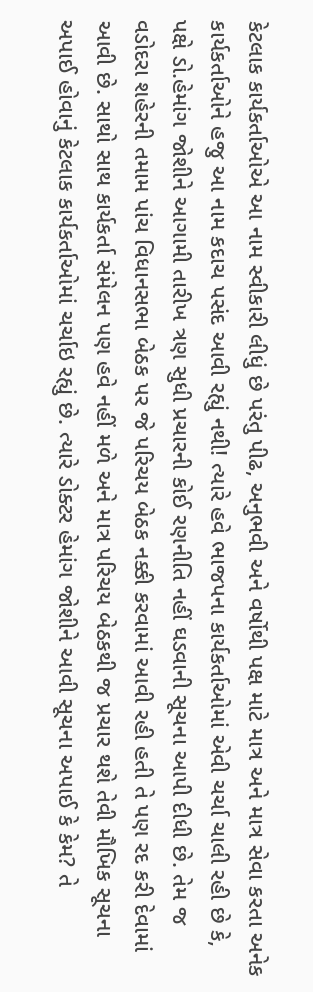કેટલાક કાર્યકર્તાઓએ આ નામ સ્વીકારી લીધું છે પરંતુ પીઢ, અનુભવી અને વર્ષોથી પક્ષ માટે માત્ર અને માત્ર સેવા કરતા અનેક કાર્યકર્તાઓને હજુ આ નામ કદાચ પસંદ આવી રહ્યું નથી! ત્યારે હવે ભાજપના કાર્યકર્તાઓમાં એવી ચર્ચા ચાલી રહી છે કે, પક્ષે ડો.હેમાંગ જોશીને આગામી તારીખ ત્રણ સુધી પ્રચારની કોઈ રણનીતિ નહીં ઘડવાની સૂચના આપી દીધી છે. તેમ જ વડોદરા શહેરની તમામ પાંચ વિધાનસભા બેઠક પર જે પરિચય બેઠક નક્કી કરવામાં આવી રહી હતી તે પણ રદ કરી દેવામાં આવી છે. સાથો સાથ કાર્યકર્તા સંમેલન પણ હવે નહીં મળે અને માત્ર પરિચય બેઠકથી જ પ્રચાર થશે તેવી મૌખિક સૂચના અપાઈ હોવાનું કેટલાક કાર્યકર્તાઓમાં ચર્ચાઇ રહ્યું છે. ત્યારે ડોક્ટર હેમાંગ જોશીને આવી સૂચના અપાઈ કે કેમ? તે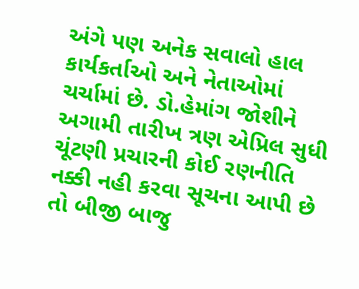અંગે પણ અનેક સવાલો હાલ કાર્યકર્તાઓ અને નેતાઓમાં ચર્ચામાં છે. ડો.હેમાંગ જોશીને અગામી તારીખ ત્રણ એપ્રિલ સુધી ચૂંટણી પ્રચારની કોઈ રણનીતિ નક્કી નહી કરવા સૂચના આપી છે તો બીજી બાજુ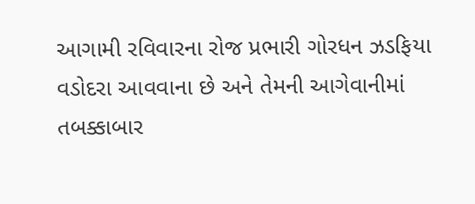આગામી રવિવારના રોજ પ્રભારી ગોરધન ઝડફિયા વડોદરા આવવાના છે અને તેમની આગેવાનીમાં તબક્કાબાર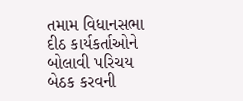તમામ વિધાનસભા દીઠ કાર્યકર્તાઓને બોલાવી પરિચય બેઠક કરવની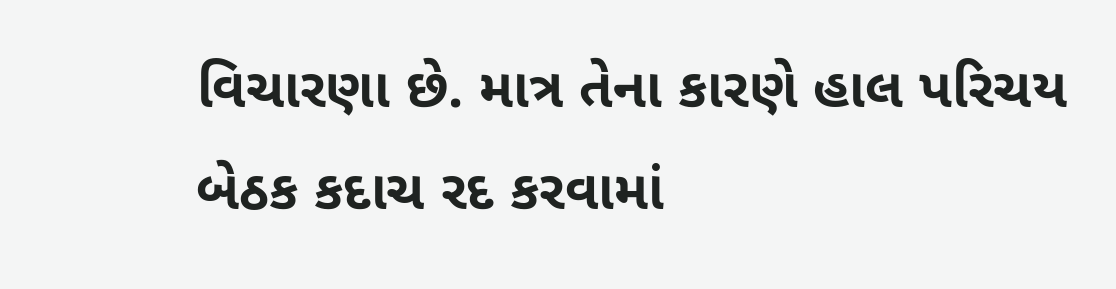વિચારણા છે. માત્ર તેના કારણે હાલ પરિચય બેઠક કદાચ રદ કરવામાં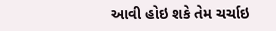આવી હોઇ શકે તેમ ચર્ચાઇ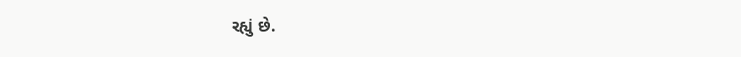રહ્યું છે.